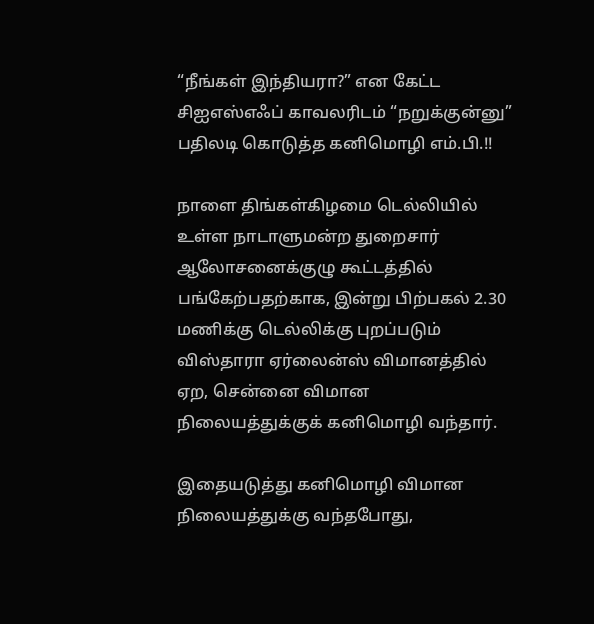“நீங்கள் இந்தியரா?” என கேட்ட சிஐஎஸ்எஃப் காவலரிடம் “நறுக்குன்னு” பதிலடி கொடுத்த கனிமொழி எம்.பி.!!

நாளை திங்கள்கிழமை டெல்லியில் உள்ள நாடாளுமன்ற துறைசார் ஆலோசனைக்குழு கூட்டத்தில் பங்கேற்பதற்காக, இன்று பிற்பகல் 2.30 மணிக்கு டெல்லிக்கு புறப்படும் விஸ்தாரா ஏர்லைன்ஸ் விமானத்தில் ஏற, சென்னை விமான நிலையத்துக்குக் கனிமொழி வந்தார்.

இதையடுத்து கனிமொழி விமான நிலையத்துக்கு வந்தபோது,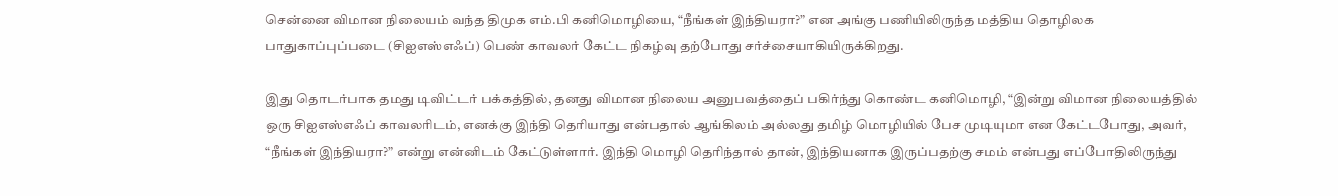சென்னை விமான நிலையம் வந்த திமுக எம்.பி கனிமொழியை, “நீங்கள் இந்தியரா?” என அங்கு பணியிலிருந்த மத்திய தொழிலக பாதுகாப்புப்படை (சிஐஎஸ்எஃப்) பெண் காவலர் கேட்ட நிகழ்வு தற்போது சர்ச்சையாகியிருக்கிறது.

இது தொடர்பாக தமது டிவிட்டர் பக்கத்தில், தனது விமான நிலைய அனுபவத்தைப் பகிர்ந்து கொண்ட கனிமொழி, “இன்று விமான நிலையத்தில் ஒரு சிஐஎஸ்எஃப் காவலரிடம், எனக்கு இந்தி தெரியாது என்பதால் ஆங்கிலம் அல்லது தமிழ் மொழியில் பேச முடியுமா என கேட்டபோது, அவர், “நீங்கள் இந்தியரா?” என்று என்னிடம் கேட்டுள்ளார். இந்தி மொழி தெரிந்தால் தான், இந்தியனாக இருப்பதற்கு சமம் என்பது எப்போதிலிருந்து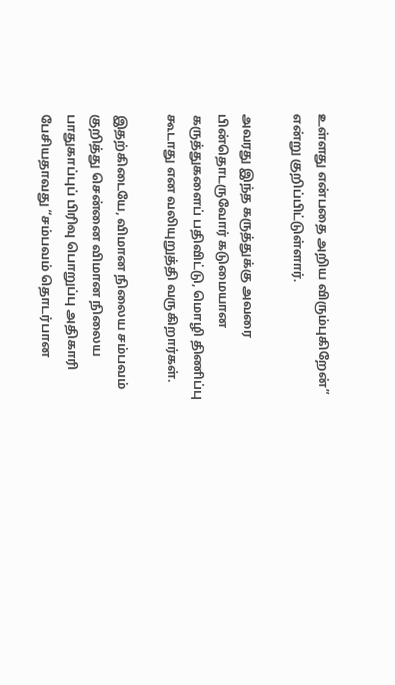உள்ளது என்பதை அறிய விரும்புகிறேன்” என்று குறிப்பிட்டுள்ளார்.

அவரது இந்த கருத்துக்கு அவரை பின்தொடருவோர் கடுமையான கருத்துகளைப் பதிவிட்டு, மொழி திணிப்பு கூடாது என வலியுறுத்தி வருகிறார்கள்.

இதற்கிடையே, விமான நிலைய சம்பவம் குறித்து சென்னை விமான நிலைய பாதுகாப்புப் பிரிவு பொறுப்பு அதிகாரி பேசியதாவது “சம்பவம் தொடர்பான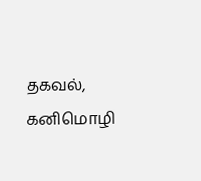தகவல், கனிமொழி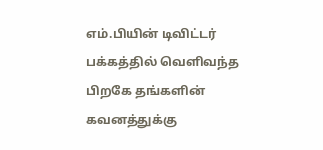எம்.பியின் டிவிட்டர் பக்கத்தில் வெளிவந்த பிறகே தங்களின் கவனத்துக்கு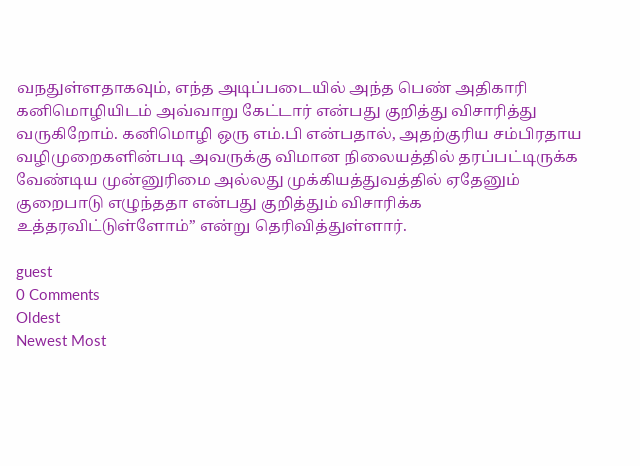வநதுள்ளதாகவும், எந்த அடிப்படையில் அந்த பெண் அதிகாரி கனிமொழியிடம் அவ்வாறு கேட்டார் என்பது குறித்து விசாரித்து வருகிறோம். கனிமொழி ஒரு எம்.பி என்பதால், அதற்குரிய சம்பிரதாய வழிமுறைகளின்படி அவருக்கு விமான நிலையத்தில் தரப்பட்டிருக்க வேண்டிய முன்னுரிமை அல்லது முக்கியத்துவத்தில் ஏதேனும் குறைபாடு எழுந்ததா என்பது குறித்தும் விசாரிக்க உத்தரவிட்டுள்ளோம்” என்று தெரிவித்துள்ளார்.

guest
0 Comments
Oldest
Newest Most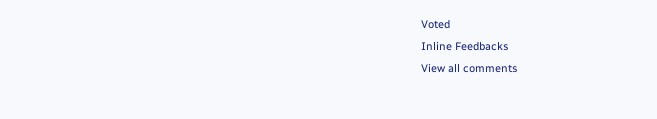Voted
Inline Feedbacks
View all comments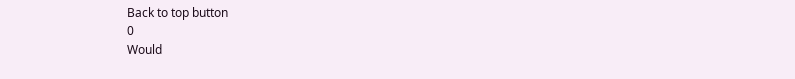Back to top button
0
Would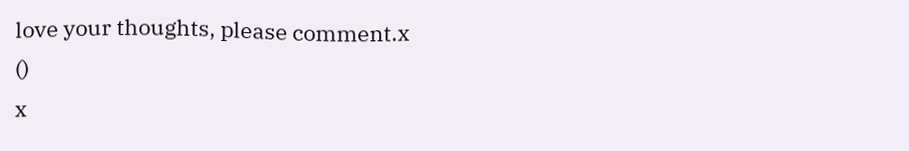love your thoughts, please comment.x
()
x